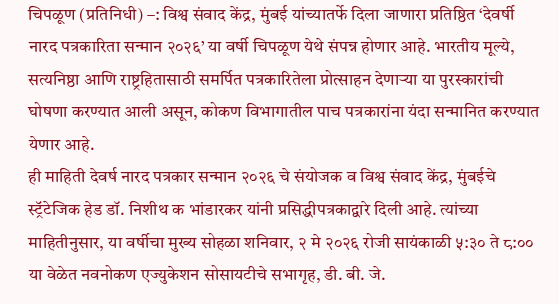चिपळूण (प्रतिनिधी) –: विश्व संवाद केंद्र, मुंबई यांच्यातर्फे दिला जाणारा प्रतिष्ठित ‘देवर्षी नारद पत्रकारिता सन्मान २०२६’ या वर्षी चिपळूण येथे संपन्न होणार आहे. भारतीय मूल्ये, सत्यनिष्ठा आणि राष्ट्रहितासाठी समर्पित पत्रकारितेला प्रोत्साहन देणाऱ्या या पुरस्कारांची घोषणा करण्यात आली असून, कोकण विभागातील पाच पत्रकारांना यंदा सन्मानित करण्यात येणार आहे.
ही माहिती देवर्ष नारद पत्रकार सन्मान २०२६ चे संयोजक व विश्व संवाद केंद्र, मुंबईचे स्ट्रॅटेजिक हेड डॉ. निशीथ क भांडारकर यांनी प्रसिद्धीपत्रकाद्वारे दिली आहे. त्यांच्या माहितीनुसार, या वर्षीचा मुख्य सोहळा शनिवार, २ मे २०२६ रोजी सायंकाळी ५:३० ते ८:०० या वेळेत नवनोकण एज्युकेशन सोसायटीचे सभागृह, डी. बी. जे.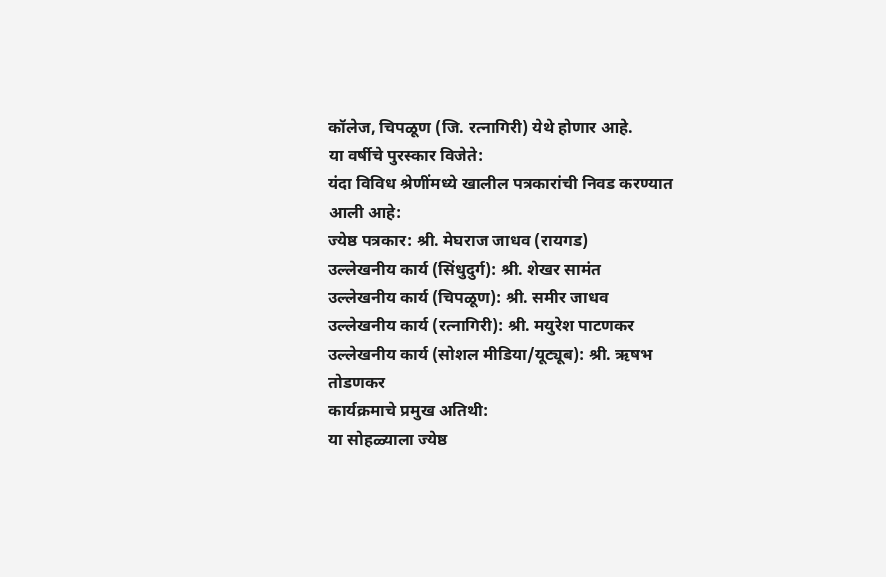कॉलेज, चिपळूण (जि. रत्नागिरी) येथे होणार आहे.
या वर्षीचे पुरस्कार विजेते:
यंदा विविध श्रेणींमध्ये खालील पत्रकारांची निवड करण्यात आली आहे:
ज्येष्ठ पत्रकार: श्री. मेघराज जाधव (रायगड)
उल्लेखनीय कार्य (सिंधुदुर्ग): श्री. शेखर सामंत
उल्लेखनीय कार्य (चिपळूण): श्री. समीर जाधव
उल्लेखनीय कार्य (रत्नागिरी): श्री. मयुरेश पाटणकर
उल्लेखनीय कार्य (सोशल मीडिया/यूट्यूब): श्री. ऋषभ तोडणकर
कार्यक्रमाचे प्रमुख अतिथी:
या सोहळ्याला ज्येष्ठ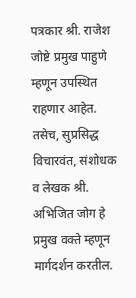पत्रकार श्री. राजेश जोष्टे प्रमुख पाहुणे म्हणून उपस्थित राहणार आहेत. तसेच, सुप्रसिद्ध विचारवंत, संशोधक व लेखक श्री. अभिजित जोग हे प्रमुख वक्ते म्हणून मार्गदर्शन करतील.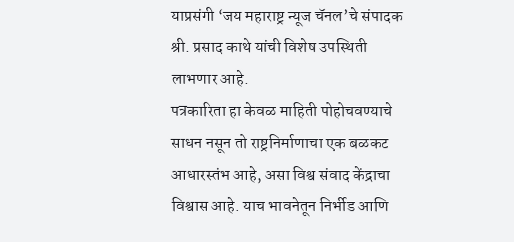याप्रसंगी ‘जय महाराष्ट्र न्यूज चॅनल’चे संपादक श्री. प्रसाद काथे यांची विशेष उपस्थिती लाभणार आहे.
पत्रकारिता हा केवळ माहिती पोहोचवण्याचे साधन नसून तो राष्ट्रनिर्माणाचा एक बळकट आधारस्तंभ आहे, असा विश्व संवाद केंद्राचा विश्वास आहे. याच भावनेतून निर्भीड आणि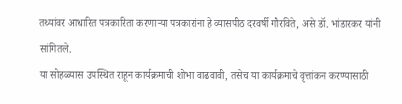तथ्यांवर आधारित पत्रकारिता करणाऱ्या पत्रकारांना हे व्यासपीठ दरवर्षी गौरविते, असे डॉ. भांडारकर यांनी सांगितले.
या सोहळ्यास उपस्थित राहून कार्यक्रमाची शोभा वाढवावी, तसेच या कार्यक्रमाचे वृत्तांकन करण्यासाठी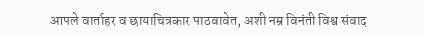आपले वार्ताहर व छायाचित्रकार पाठवावेत, अशी नम्र विनंती विश्व संवाद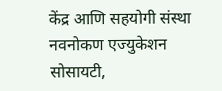केंद्र आणि सहयोगी संस्था नवनोकण एज्युकेशन सोसायटी,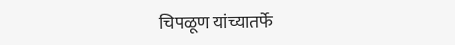चिपळूण यांच्यातर्फे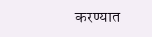करण्यात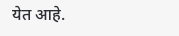येत आहे.